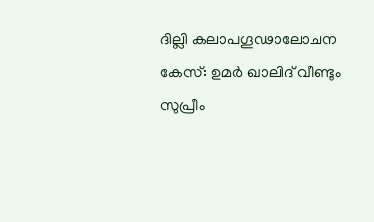ദില്ലി കലാപഗൂഢാലോചന കേസ്: ഉമർ ഖാലിദ് വീണ്ടും സുപ്രീം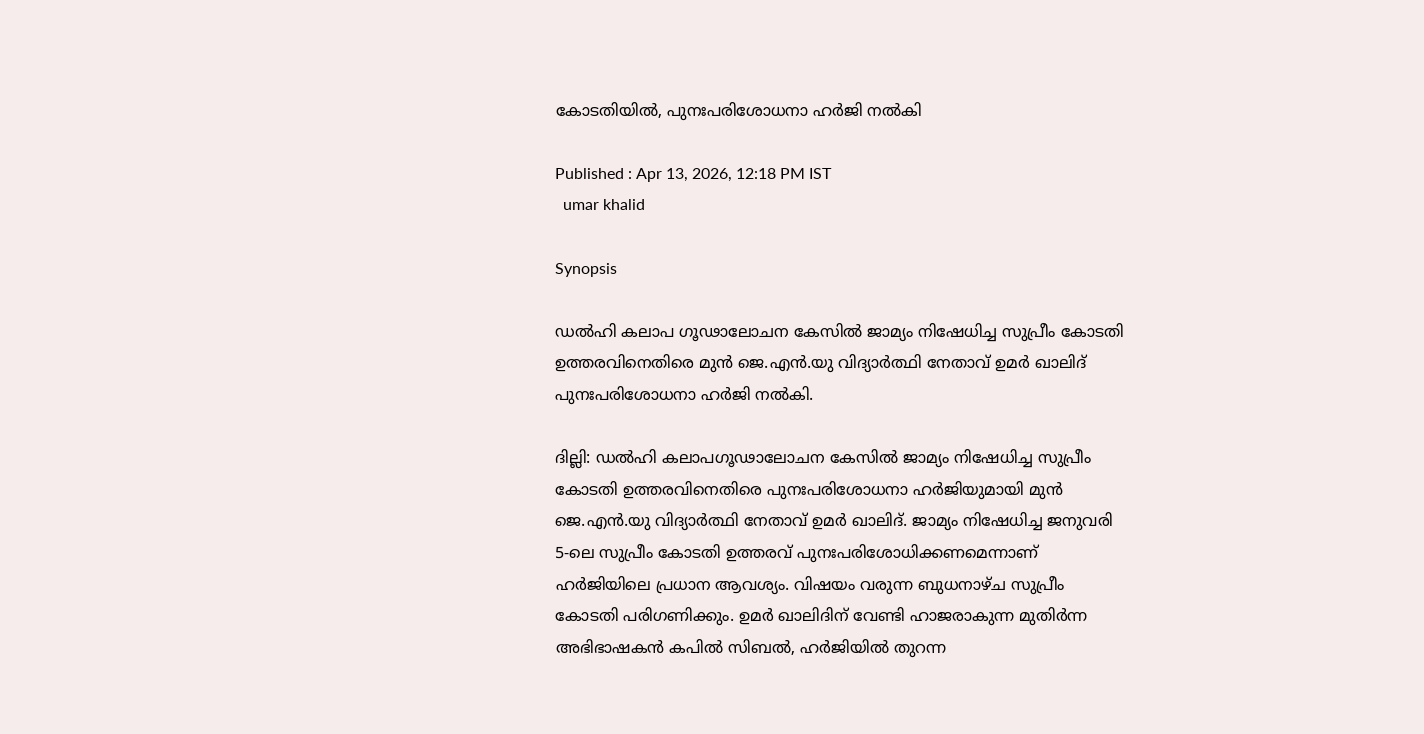കോടതിയിൽ, പുനഃപരിശോധനാ ഹർജി നൽകി

Published : Apr 13, 2026, 12:18 PM IST
  umar khalid

Synopsis

ഡൽഹി കലാപ ഗൂഢാലോചന കേസിൽ ജാമ്യം നിഷേധിച്ച സുപ്രീം കോടതി ഉത്തരവിനെതിരെ മുൻ ജെ.എൻ.യു വിദ്യാർത്ഥി നേതാവ് ഉമർ ഖാലിദ് പുനഃപരിശോധനാ ഹർജി നൽകി.

ദില്ലി: ഡൽഹി കലാപഗൂഢാലോചന കേസിൽ ജാമ്യം നിഷേധിച്ച സുപ്രീം കോടതി ഉത്തരവിനെതിരെ പുനഃപരിശോധനാ ഹർജിയുമായി മുൻ ജെ.എൻ.യു വിദ്യാർത്ഥി നേതാവ് ഉമർ ഖാലിദ്. ജാമ്യം നിഷേധിച്ച ജനുവരി 5-ലെ സുപ്രീം കോടതി ഉത്തരവ് പുനഃപരിശോധിക്കണമെന്നാണ് ഹർജിയിലെ പ്രധാന ആവശ്യം. വിഷയം വരുന്ന ബുധനാഴ്ച സുപ്രീം കോടതി പരിഗണിക്കും. ഉമർ ഖാലിദിന് വേണ്ടി ഹാജരാകുന്ന മുതിർന്ന അഭിഭാഷകൻ കപിൽ സിബൽ, ഹർജിയിൽ തുറന്ന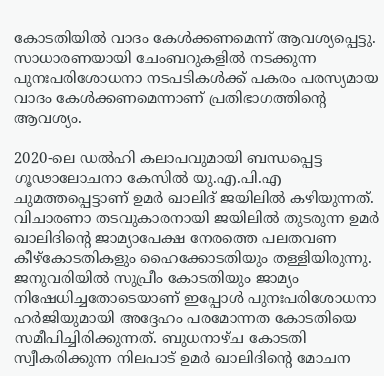കോടതിയിൽ വാദം കേൾക്കണമെന്ന് ആവശ്യപ്പെട്ടു. സാധാരണയായി ചേംബറുകളിൽ നടക്കുന്ന പുനഃപരിശോധനാ നടപടികൾക്ക് പകരം പരസ്യമായ വാദം കേൾക്കണമെന്നാണ് പ്രതിഭാഗത്തിന്റെ ആവശ്യം.

2020-ലെ ഡൽഹി കലാപവുമായി ബന്ധപ്പെട്ട ഗൂഢാലോചനാ കേസിൽ യു.എ.പി.എ ചുമത്തപ്പെട്ടാണ് ഉമർ ഖാലിദ് ജയിലിൽ കഴിയുന്നത്.  വിചാരണാ തടവുകാരനായി ജയിലിൽ തുടരുന്ന ഉമർ ഖാലിദിന്റെ ജാമ്യാപേക്ഷ നേരത്തെ പലതവണ കീഴ്കോടതികളും ഹൈക്കോടതിയും തള്ളിയിരുന്നു. ജനുവരിയിൽ സുപ്രീം കോടതിയും ജാമ്യം നിഷേധിച്ചതോടെയാണ് ഇപ്പോൾ പുനഃപരിശോധനാ ഹർജിയുമായി അദ്ദേഹം പരമോന്നത കോടതിയെ സമീപിച്ചിരിക്കുന്നത്. ബുധനാഴ്ച കോടതി സ്വീകരിക്കുന്ന നിലപാട് ഉമർ ഖാലിദിന്റെ മോചന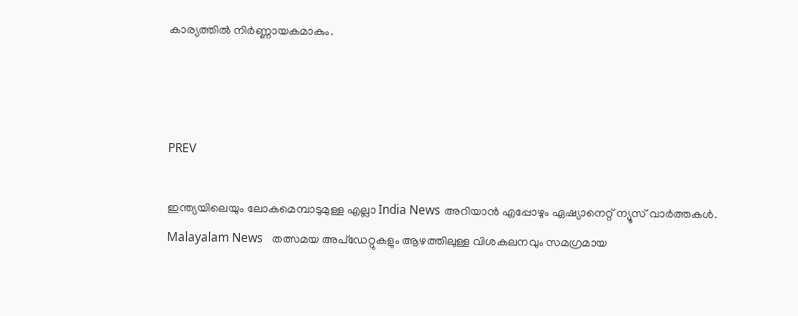കാര്യത്തിൽ നിർണ്ണായകമാകും.



PREV

ഇന്ത്യയിലെയും ലോകമെമ്പാടുമുള്ള എല്ലാ India News അറിയാൻ എപ്പോഴും ഏഷ്യാനെറ്റ് ന്യൂസ് വാർത്തകൾ. Malayalam News   തത്സമയ അപ്‌ഡേറ്റുകളും ആഴത്തിലുള്ള വിശകലനവും സമഗ്രമായ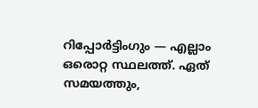റിപ്പോർട്ടിംഗും — എല്ലാം ഒരൊറ്റ സ്ഥലത്ത്. ഏത് സമയത്തും,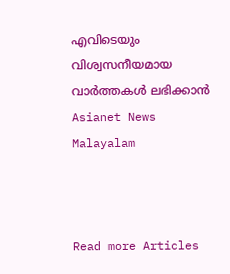എവിടെയും വിശ്വസനീയമായ വാർത്തകൾ ലഭിക്കാൻ Asianet News Malayalam



Read more Articles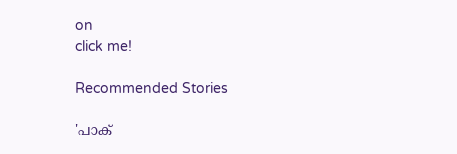on
click me!

Recommended Stories

'പാക്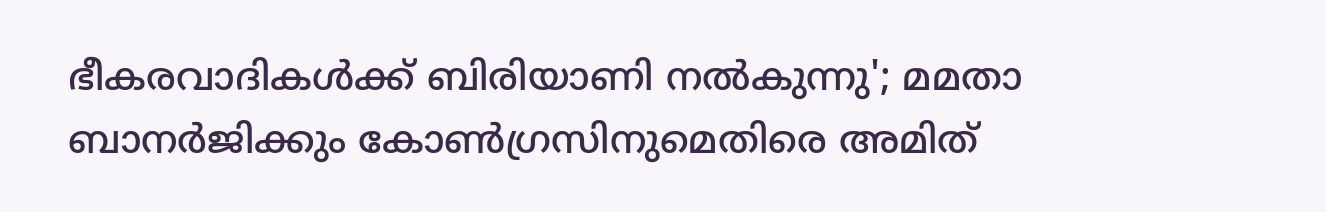ഭീകരവാദികൾക്ക് ബിരിയാണി നൽകുന്നു'; മമതാ ബാനർജിക്കും കോൺഗ്രസിനുമെതിരെ അമിത്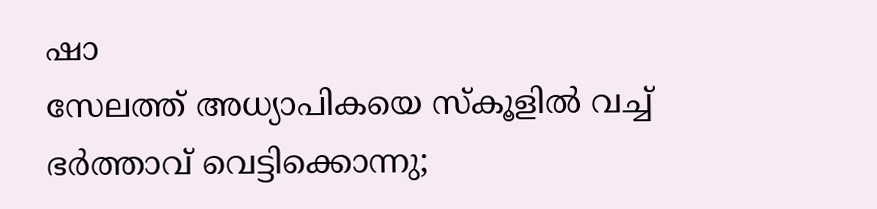ഷാ
സേലത്ത് അധ്യാപികയെ സ്കൂളിൽ വച്ച് ഭർത്താവ് വെട്ടിക്കൊന്നു;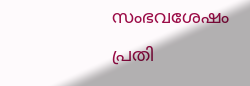സംഭവശേഷം പ്രതി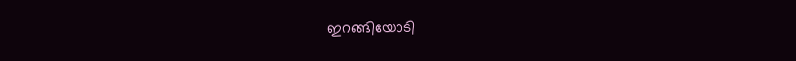ഇറങ്ങിയോടി